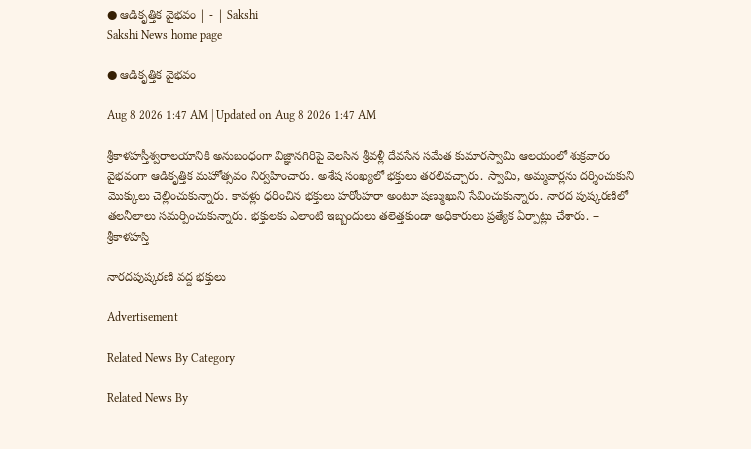● ఆడికృత్తిక వైభవం | - | Sakshi
Sakshi News home page

● ఆడికృత్తిక వైభవం

Aug 8 2026 1:47 AM | Updated on Aug 8 2026 1:47 AM

శ్రీకాళహస్తీశ్వరాలయానికి అనుబంధంగా విజ్ఞానగిరిపై వెలసిన శ్రీవళ్లీ దేవసేన సమేత కుమారస్వామి ఆలయంలో శుక్రవారం వైభవంగా ఆడికృత్తిక మహోత్సవం నిర్వహించారు. అశేష సంఖ్యలో భక్తులు తరలివచ్చారు. స్వామి, అమ్మవార్లను దర్శించుకుని మొక్కులు చెల్లించుకున్నారు. కావళ్లు ధరించిన భక్తులు హరోంహరా అంటూ షణ్ముఖుని సేవించుకున్నారు. నారద పుష్కరణిలో తలనీలాలు సమర్పించుకున్నారు. భక్తులకు ఎలాంటి ఇబ్బందులు తలెత్తకుండా అధికారులు ప్రత్యేక ఏర్పాట్లు చేశారు. – శ్రీకాళహస్తి

నారదపుష్కరణి వద్ద భక్తులు

Advertisement

Related News By Category

Related News By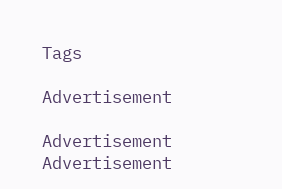Tags

Advertisement

Advertisement
Advertisement